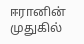ஈரானின் முதுகில்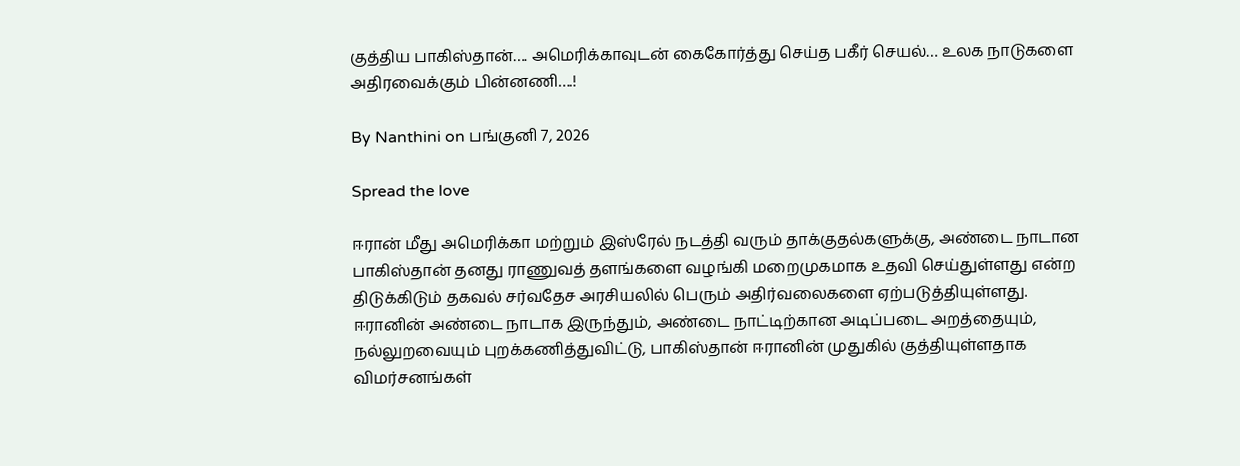குத்திய பாகிஸ்தான்…. அமெரிக்காவுடன் கைகோர்த்து செய்த பகீர் செயல்… உலக நாடுகளை அதிரவைக்கும் பின்னணி….!

By Nanthini on பங்குனி 7, 2026

Spread the love

ஈரான் மீது அமெரிக்கா மற்றும் இஸ்ரேல் நடத்தி வரும் தாக்குதல்களுக்கு, அண்டை நாடான பாகிஸ்தான் தனது ராணுவத் தளங்களை வழங்கி மறைமுகமாக உதவி செய்துள்ளது என்ற திடுக்கிடும் தகவல் சர்வதேச அரசியலில் பெரும் அதிர்வலைகளை ஏற்படுத்தியுள்ளது. ஈரானின் அண்டை நாடாக இருந்தும், அண்டை நாட்டிற்கான அடிப்படை அறத்தையும், நல்லுறவையும் புறக்கணித்துவிட்டு, பாகிஸ்தான் ஈரானின் முதுகில் குத்தியுள்ளதாக விமர்சனங்கள்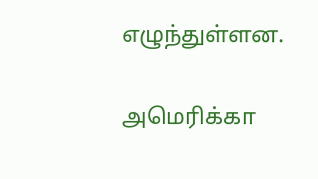எழுந்துள்ளன.

அமெரிக்கா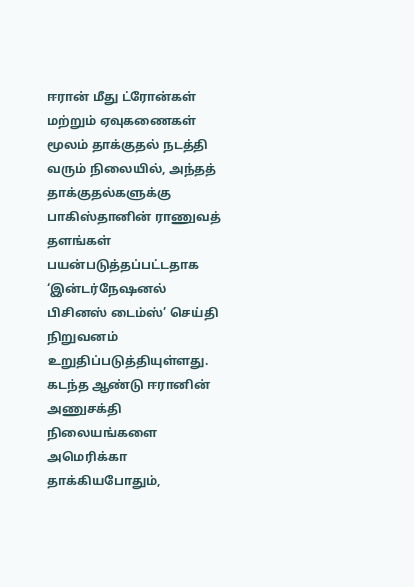ஈரான் மீது ட்ரோன்கள் மற்றும் ஏவுகணைகள் மூலம் தாக்குதல் நடத்தி வரும் நிலையில், அந்தத் தாக்குதல்களுக்கு பாகிஸ்தானின் ராணுவத் தளங்கள் பயன்படுத்தப்பட்டதாக ‘இன்டர்நேஷனல் பிசினஸ் டைம்ஸ்’ செய்தி நிறுவனம் உறுதிப்படுத்தியுள்ளது. கடந்த ஆண்டு ஈரானின் அணுசக்தி நிலையங்களை அமெரிக்கா தாக்கியபோதும்,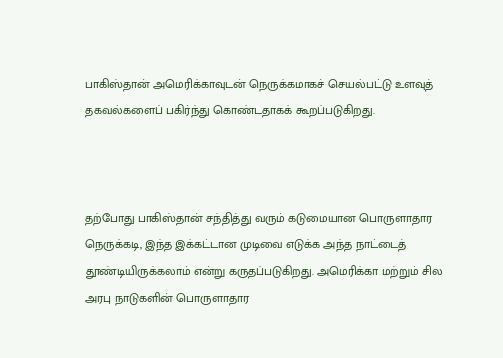பாகிஸ்தான் அமெரிக்காவுடன் நெருக்கமாகச் செயல்பட்டு உளவுத் தகவல்களைப் பகிர்ந்து கொண்டதாகக் கூறப்படுகிறது.



தற்போது பாகிஸ்தான் சந்தித்து வரும் கடுமையான பொருளாதார நெருக்கடி, இந்த இக்கட்டான முடிவை எடுக்க அந்த நாட்டைத் தூண்டியிருக்கலாம் என்று கருதப்படுகிறது. அமெரிக்கா மற்றும் சில அரபு நாடுகளின் பொருளாதார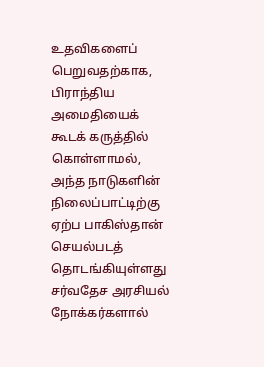உதவிகளைப் பெறுவதற்காக, பிராந்திய அமைதியைக் கூடக் கருத்தில் கொள்ளாமல், அந்த நாடுகளின் நிலைப்பாட்டிற்கு ஏற்ப பாகிஸ்தான் செயல்படத் தொடங்கியுள்ளது சர்வதேச அரசியல் நோக்கர்களால்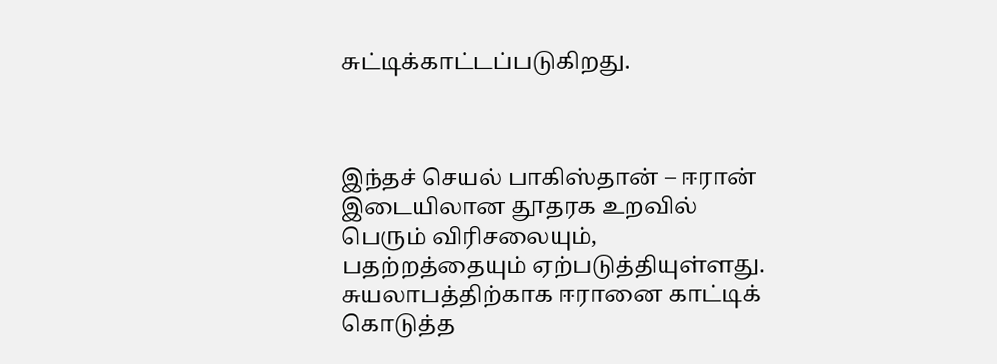சுட்டிக்காட்டப்படுகிறது.



இந்தச் செயல் பாகிஸ்தான் – ஈரான் இடையிலான தூதரக உறவில் பெரும் விரிசலையும், பதற்றத்தையும் ஏற்படுத்தியுள்ளது. சுயலாபத்திற்காக ஈரானை காட்டிக் கொடுத்த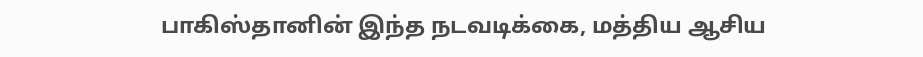பாகிஸ்தானின் இந்த நடவடிக்கை, மத்திய ஆசிய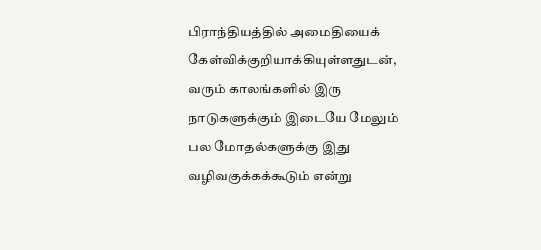பிராந்தியத்தில் அமைதியைக் கேள்விக்குறியாக்கியுள்ளதுடன், வரும் காலங்களில் இரு நாடுகளுக்கும் இடையே மேலும் பல மோதல்களுக்கு இது வழிவகுக்கக்கூடும் என்று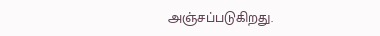அஞ்சப்படுகிறது.